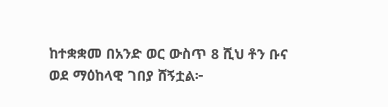ከተቋቋመ በአንድ ወር ውስጥ 8 ሺህ ቶን ቡና ወደ ማዕከላዊ ገበያ ሸኝቷል፦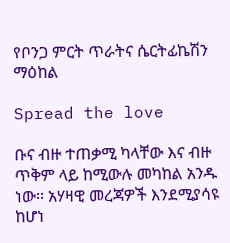የቦንጋ ምርት ጥራትና ሴርትፊኬሽን ማዕከል

Spread the love

ቡና ብዙ ተጠቃሚ ካላቸው እና ብዙ ጥቅም ላይ ከሚውሉ መካከል አንዱ ነው፡፡ አሃዛዊ መረጃዎች እንደሚያሳዩ ከሆነ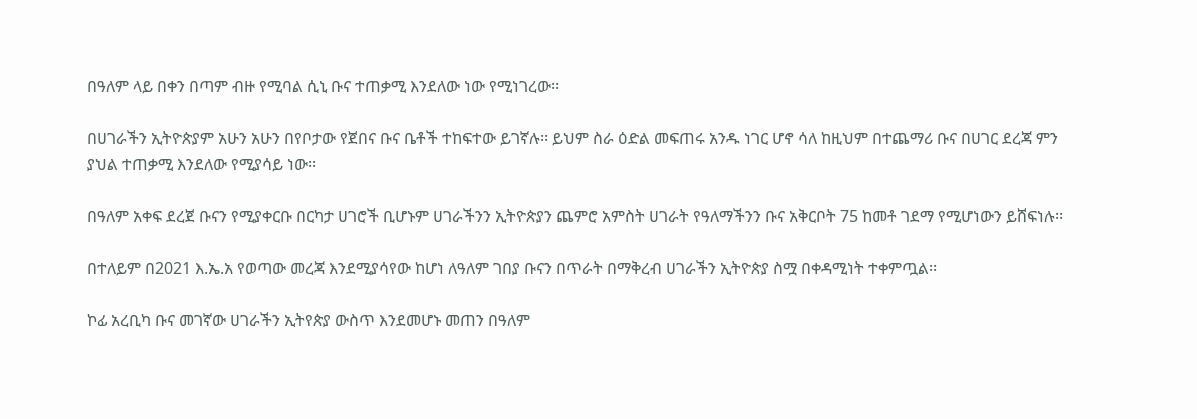በዓለም ላይ በቀን በጣም ብዙ የሚባል ሲኒ ቡና ተጠቃሚ እንደለው ነው የሚነገረው፡፡

በሀገራችን ኢትዮጵያም አሁን አሁን በየቦታው የጀበና ቡና ቤቶች ተከፍተው ይገኛሉ፡፡ ይህም ስራ ዕድል መፍጠሩ አንዱ ነገር ሆኖ ሳለ ከዚህም በተጨማሪ ቡና በሀገር ደረጃ ምን ያህል ተጠቃሚ እንደለው የሚያሳይ ነው፡፡

በዓለም አቀፍ ደረጀ ቡናን የሚያቀርቡ በርካታ ሀገሮች ቢሆኑም ሀገራችንን ኢትዮጵያን ጨምሮ አምስት ሀገራት የዓለማችንን ቡና አቅርቦት 75 ከመቶ ገደማ የሚሆነውን ይሸፍነሉ፡፡

በተለይም በ2021 እ.ኤ.አ የወጣው መረጃ እንደሚያሳየው ከሆነ ለዓለም ገበያ ቡናን በጥራት በማቅረብ ሀገራችን ኢትዮጵያ ስሟ በቀዳሚነት ተቀምጧል፡፡

ኮፊ አረቢካ ቡና መገኛው ሀገራችን ኢትየጵያ ውስጥ እንደመሆኑ መጠን በዓለም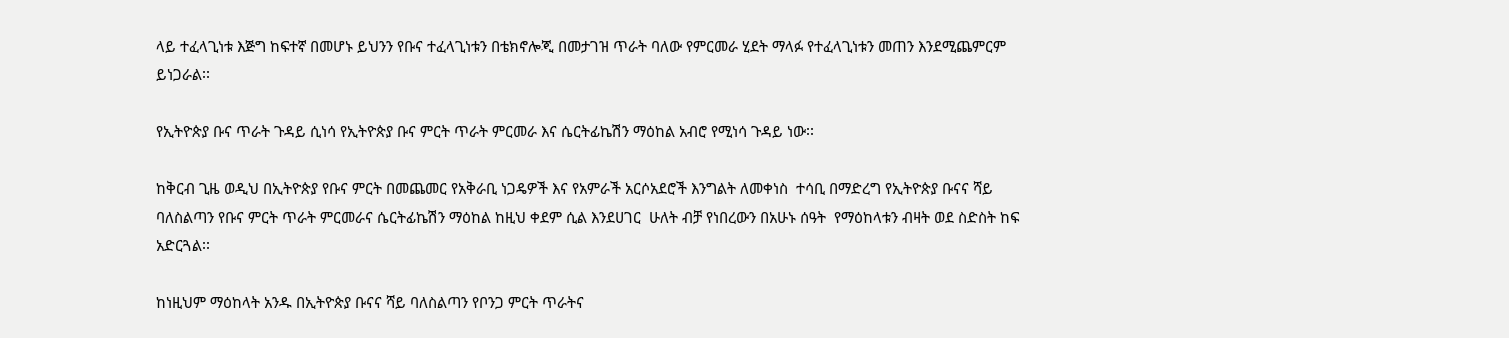ላይ ተፈላጊነቱ እጅግ ከፍተኛ በመሆኑ ይህንን የቡና ተፈላጊነቱን በቴክኖሎጂ በመታገዝ ጥራት ባለው የምርመራ ሂደት ማላፉ የተፈላጊነቱን መጠን እንደሚጨምርም ይነጋራል፡፡

የኢትዮጵያ ቡና ጥራት ጉዳይ ሲነሳ የኢትዮጵያ ቡና ምርት ጥራት ምርመራ እና ሴርትፊኬሽን ማዕከል አብሮ የሚነሳ ጉዳይ ነው፡፡

ከቅርብ ጊዜ ወዲህ በኢትዮጵያ የቡና ምርት በመጨመር የአቅራቢ ነጋዴዎች እና የአምራች አርሶአደሮች እንግልት ለመቀነስ  ተሳቢ በማድረግ የኢትዮጵያ ቡናና ሻይ ባለስልጣን የቡና ምርት ጥራት ምርመራና ሴርትፊኬሽን ማዕከል ከዚህ ቀደም ሲል እንደሀገር  ሁለት ብቻ የነበረውን በአሁኑ ሰዓት  የማዕከላቱን ብዛት ወደ ስድስት ከፍ አድርጓል፡፡

ከነዚህም ማዕከላት አንዱ በኢትዮጵያ ቡናና ሻይ ባለስልጣን የቦንጋ ምርት ጥራትና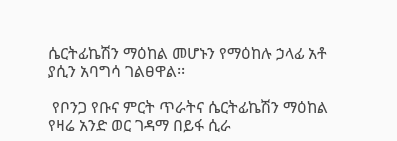ሴርትፊኬሽን ማዕከል መሆኑን የማዕከሉ ኃላፊ አቶ ያሲን አባግሳ ገልፀዋል፡፡

 የቦንጋ የቡና ምርት ጥራትና ሴርትፊኬሽን ማዕከል የዛሬ አንድ ወር ገዳማ በይፋ ሲራ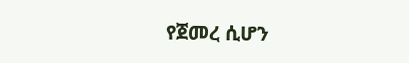የጀመረ ሲሆን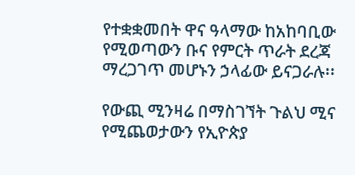የተቋቋመበት ዋና ዓላማው ከአከባቢው የሚወጣውን ቡና የምርት ጥራት ደረጃ ማረጋገጥ መሆኑን ኃላፊው ይናጋራሉ፡፡

የውጪ ሚንዛሬ በማስገኘት ጉልህ ሚና የሚጨወታውን የኢዮጵያ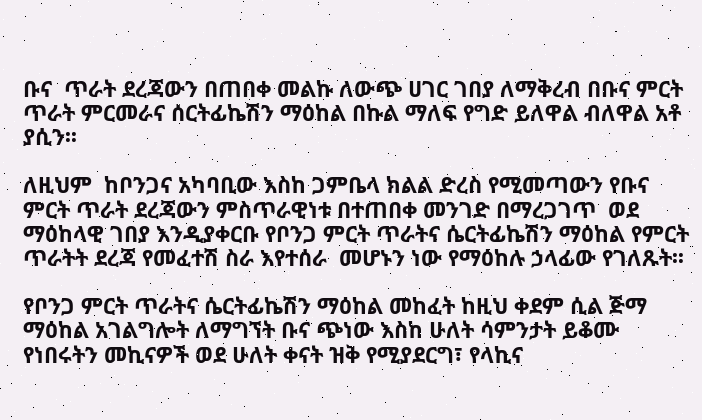ቡና  ጥራት ደረጃውን በጠበቀ መልኩ ለውጭ ሀገር ገበያ ለማቅረብ በቡና ምርት ጥራት ምርመራና ሰርትፊኬሽን ማዕከል በኩል ማለፍ የግድ ይለዋል ብለዋል አቶ ያሲን፡፡

ለዚህም  ከቦንጋና አካባቢው እስከ ጋምቤላ ክልል ድረስ የሚመጣውን የቡና ምርት ጥራት ደረጃውን ምስጥራዊነቱ በተጠበቀ መንገድ በማረጋገጥ  ወደ ማዕከላዊ ገበያ እንዲያቀርቡ የቦንጋ ምርት ጥራትና ሴርትፊኬሽን ማዕከል የምርት ጥራትት ደረጃ የመፈተሽ ስራ እየተሰራ  መሆኑን ነው የማዕከሉ ኃላፊው የገለጹት፡፡

የቦንጋ ምርት ጥራትና ሴርትፊኬሽን ማዕከል መከፈት ከዚህ ቀደም ሲል ጅማ ማዕከል አገልግሎት ለማግኘት ቡና ጭነው እስከ ሁለት ሳምንታት ይቆሙ የነበሩትን መኪናዎች ወደ ሁለት ቀናት ዝቅ የሚያደርግ፣ የላኪና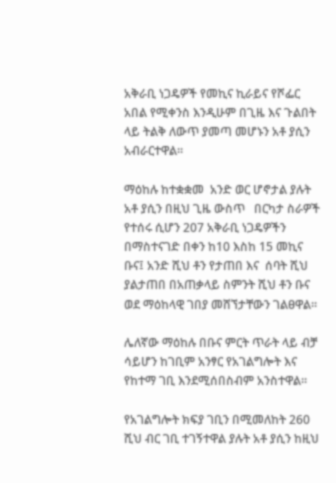አቅራቢ ነጋዴዎች የመኪና ኪራይና የሾፌር አበል የሚቀንስ እንዲሁም በጊዜ እና ጉልበት ላይ ትልቅ ለውጥ ያመጣ መሆኑን አቶ ያሲን አብራርተዋል፡፡

ማዕከሉ ከተቋቋመ  አንድ ወር ሆኖታል ያሉት አቶ ያሲን በዚህ ጊዜ ውስጥ   በርካታ ስራዎች የተሰሩ ሲሆን 207 አቅራቢ ነጋዴዎችን በማስተናገድ በቀን ከ10 እስከ 15 መኪና ቡና፤ አንድ ሺህ ቶን የታጠበ እና  ሰባት ሺህ  ያልታጠበ በአጠቃላይ ስምንት ሺህ ቶን ቡና ወደ ማዕከላዊ ገበያ መሸኘታቸውን ገልፀዋል፡፡

ሌለኛው ማዕከሉ በቡና ምርት ጥራት ላይ ብቻ ሳይሆን ከገቢም አንፃር የአገልግሎት እና የከተማ ገቢ እንደሚሰበስብም አንስተዋል፡፡

የአገልግሎት ክፍያ ገቢን በሚመለከት 260 ሺህ ብር ገቢ ተገኝተዋል ያሉት አቶ ያሲን ከዚህ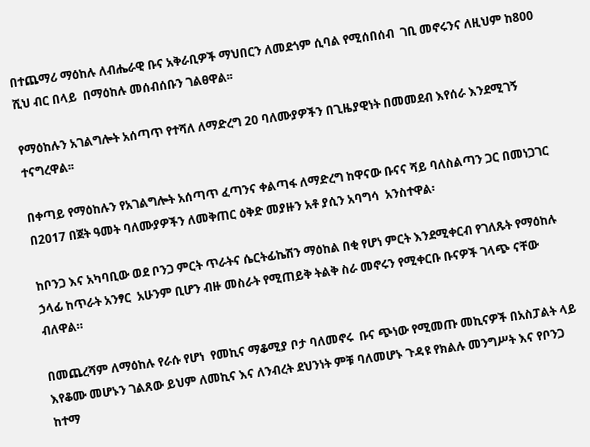በተጨማሪ ማዕከሉ ለብሔራዊ ቡና አቅራቢዎች ማህበርን ለመደጎም ሲባል የሚሰበሰብ  ገቢ መኖሩንና ለዚህም ከ800 ሺህ ብር በላይ  በማዕከሉ መሰብሰቡን ገልፀዋል፡፡

የማዕከሉን አገልግሎት አሰጣጥ የተሻለ ለማድረግ 20 ባለሙያዎችን በጊዜያዊነት በመመደብ እየሰራ እንደሚገኝ ተናግረዋል፡፡

በቀጣይ የማዕከሉን የአገልግሎት አሰጣጥ ፈጣንና ቀልጣፋ ለማድረግ ከዋናው ቡናና ሻይ ባለስልጣን ጋር በመነጋገር በ2017 በጀት ዓመት ባለሙያዎችን ለመቅጠር ዕቅድ መያዙን አቶ ያሲን አባግሳ  አንስተዋል፡

ከቦንጋ እና አካባቢው ወደ ቦንጋ ምርት ጥራትና ሴርትፊኬሽን ማዕከል በቂ የሆነ ምርት እንደሚቀርብ የገለጹት የማዕከሉ ኃላፊ ከጥራት አንፃር  አሁንም ቢሆን ብዙ መስራት የሚጠይቅ ትልቅ ስራ መኖሩን የሚቀርቡ ቡናዎች ገላጭ ናቸው ብለዋል።

በመጨረሻም ለማዕከሉ የራሱ የሆነ  የመኪና ማቆሚያ ቦታ ባለመኖሩ  ቡና ጭነው የሚመጡ መኪናዎች በአስፓልት ላይ እየቆሙ መሆኑን ገልጸው ይህም ለመኪና እና ለንብረት ደህንነት ምቹ ባለመሆኑ ጉዳዩ የክልሉ መንግሥት እና የቦንጋ ከተማ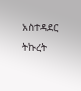አስተዳደር ትኩረት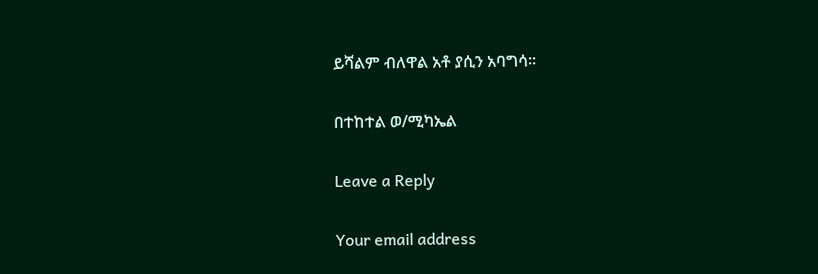ይሻልም ብለዋል አቶ ያሲን አባግሳ፡፡

በተከተል ወ/ሚካኤል

Leave a Reply

Your email address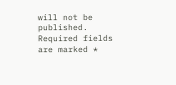will not be published. Required fields are marked *